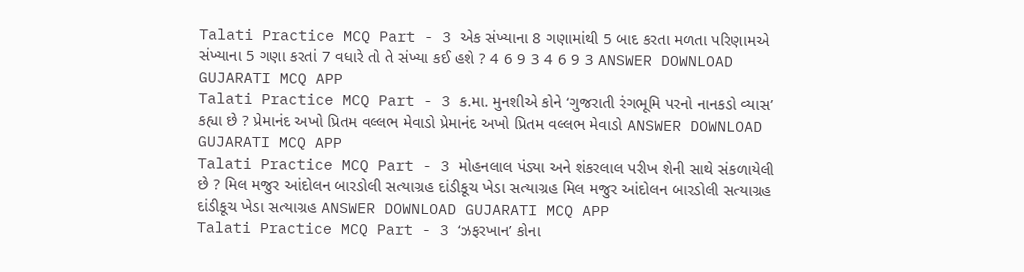Talati Practice MCQ Part - 3 એક સંખ્યાના 8 ગણામાંથી 5 બાદ કરતા મળતા પરિણામએ સંખ્યાના 5 ગણા કરતાં 7 વધારે તો તે સંખ્યા કઈ હશે ? 4 6 9 3 4 6 9 3 ANSWER DOWNLOAD GUJARATI MCQ APP
Talati Practice MCQ Part - 3 ક.મા. મુનશીએ કોને ‘ગુજરાતી રંગભૂમિ પરનો નાનકડો વ્યાસ’ કહ્યા છે ? પ્રેમાનંદ અખો પ્રિતમ વલ્લભ મેવાડો પ્રેમાનંદ અખો પ્રિતમ વલ્લભ મેવાડો ANSWER DOWNLOAD GUJARATI MCQ APP
Talati Practice MCQ Part - 3 મોહનલાલ પંડ્યા અને શંકરલાલ પરીખ શેની સાથે સંકળાયેલી છે ? મિલ મજુર આંદોલન બારડોલી સત્યાગ્રહ દાંડીકૂચ ખેડા સત્યાગ્રહ મિલ મજુર આંદોલન બારડોલી સત્યાગ્રહ દાંડીકૂચ ખેડા સત્યાગ્રહ ANSWER DOWNLOAD GUJARATI MCQ APP
Talati Practice MCQ Part - 3 ‘ઝફરખાન’ કોના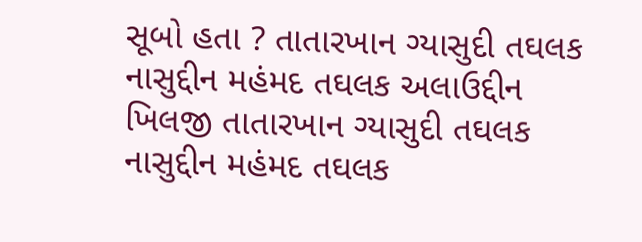સૂબો હતા ? તાતારખાન ગ્યાસુદી તઘલક નાસુદ્દીન મહંમદ તઘલક અલાઉદ્દીન ખિલજી તાતારખાન ગ્યાસુદી તઘલક નાસુદ્દીન મહંમદ તઘલક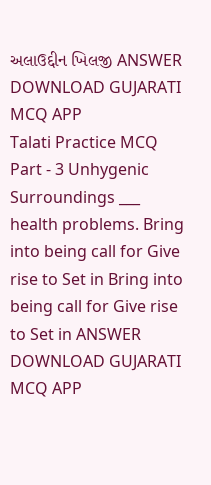અલાઉદ્દીન ખિલજી ANSWER DOWNLOAD GUJARATI MCQ APP
Talati Practice MCQ Part - 3 Unhygenic Surroundings ___ health problems. Bring into being call for Give rise to Set in Bring into being call for Give rise to Set in ANSWER DOWNLOAD GUJARATI MCQ APP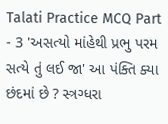Talati Practice MCQ Part - 3 'અસત્યો માંહેથી પ્રભુ પરમ સત્યે તું લઈ જા' આ પંક્તિ ક્યા છંદમાં છે ? સ્ત્રગ્ધરા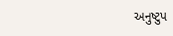અનુષ્ટુપ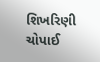શિખરિણી ચોપાઈ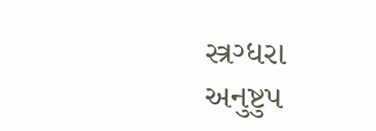સ્ત્રગ્ધરા અનુષ્ટુપ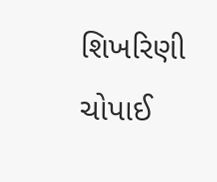શિખરિણી ચોપાઈ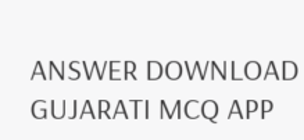ANSWER DOWNLOAD GUJARATI MCQ APP